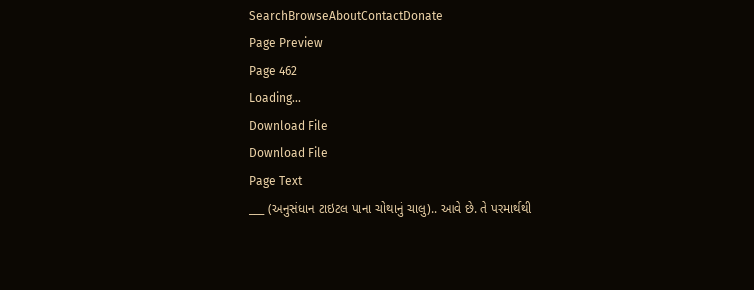SearchBrowseAboutContactDonate
Page Preview
Page 462
Loading...
Download File
Download File
Page Text
___ (અનુસંધાન ટાઇટલ પાના ચોથાનું ચાલુ).. આવે છે. તે પરમાર્થથી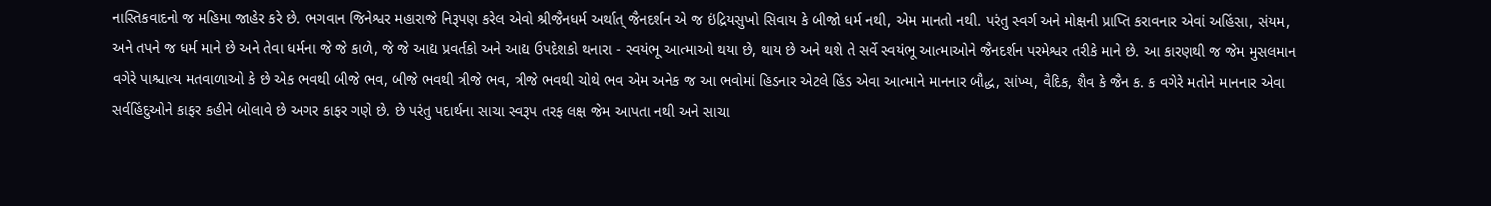નાસ્તિકવાદનો જ મહિમા જાહેર કરે છે. ભગવાન જિનેશ્વર મહારાજે નિરૂપણ કરેલ એવો શ્રીજૈનધર્મ અર્થાત્ જૈનદર્શન એ જ ઇંદ્રિયસુખો સિવાય કે બીજો ધર્મ નથી, એમ માનતો નથી. પરંતુ સ્વર્ગ અને મોક્ષની પ્રાપ્તિ કરાવનાર એવાં અહિંસા, સંયમ, અને તપને જ ધર્મ માને છે અને તેવા ધર્મના જે જે કાળે, જે જે આદ્ય પ્રવર્તકો અને આદ્ય ઉપદેશકો થનારા - સ્વયંભૂ આત્માઓ થયા છે, થાય છે અને થશે તે સર્વે સ્વયંભૂ આત્માઓને જૈનદર્શન પરમેશ્વર તરીકે માને છે. આ કારણથી જ જેમ મુસલમાન વગેરે પાશ્ચાત્ય મતવાળાઓ કે છે એક ભવથી બીજે ભવ, બીજે ભવથી ત્રીજે ભવ, ત્રીજે ભવથી ચોથે ભવ એમ અનેક જ આ ભવોમાં હિડનાર એટલે હિંડ એવા આત્માને માનનાર બૌદ્ધ, સાંખ્ય, વૈદિક, શૈવ કે જૈન ક. ક વગેરે મતોને માનનાર એવા સર્વહિંદુઓને કાફર કહીને બોલાવે છે અગર કાફર ગણે છે. છે પરંતુ પદાર્થના સાચા સ્વરૂપ તરફ લક્ષ જેમ આપતા નથી અને સાચા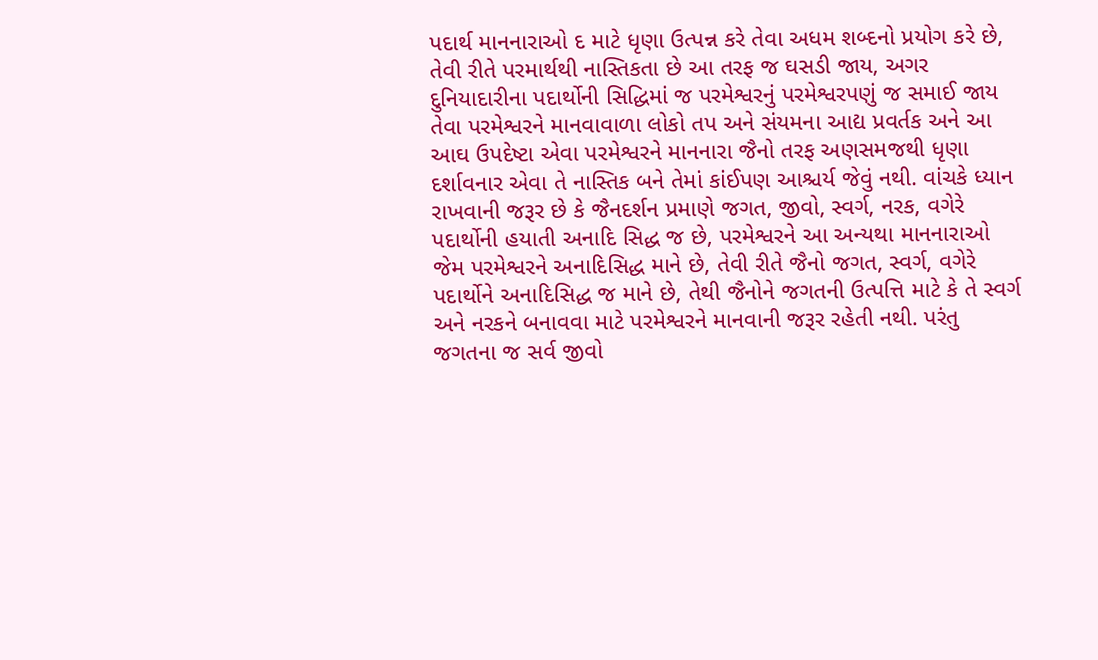પદાર્થ માનનારાઓ દ માટે ધૃણા ઉત્પન્ન કરે તેવા અધમ શબ્દનો પ્રયોગ કરે છે, તેવી રીતે પરમાર્થથી નાસ્તિકતા છે આ તરફ જ ઘસડી જાય, અગર દુનિયાદારીના પદાર્થોની સિદ્ધિમાં જ પરમેશ્વરનું પરમેશ્વરપણું જ સમાઈ જાય તેવા પરમેશ્વરને માનવાવાળા લોકો તપ અને સંયમના આદ્ય પ્રવર્તક અને આ આઘ ઉપદેષ્ટા એવા પરમેશ્વરને માનનારા જૈનો તરફ અણસમજથી ધૃણા દર્શાવનાર એવા તે નાસ્તિક બને તેમાં કાંઈપણ આશ્ચર્ય જેવું નથી. વાંચકે ધ્યાન રાખવાની જરૂર છે કે જૈનદર્શન પ્રમાણે જગત, જીવો, સ્વર્ગ, નરક, વગેરે પદાર્થોની હયાતી અનાદિ સિદ્ધ જ છે, પરમેશ્વરને આ અન્યથા માનનારાઓ જેમ પરમેશ્વરને અનાદિસિદ્ધ માને છે, તેવી રીતે જૈનો જગત, સ્વર્ગ, વગેરે પદાર્થોને અનાદિસિદ્ધ જ માને છે, તેથી જૈનોને જગતની ઉત્પત્તિ માટે કે તે સ્વર્ગ અને નરકને બનાવવા માટે પરમેશ્વરને માનવાની જરૂર રહેતી નથી. પરંતુ જગતના જ સર્વ જીવો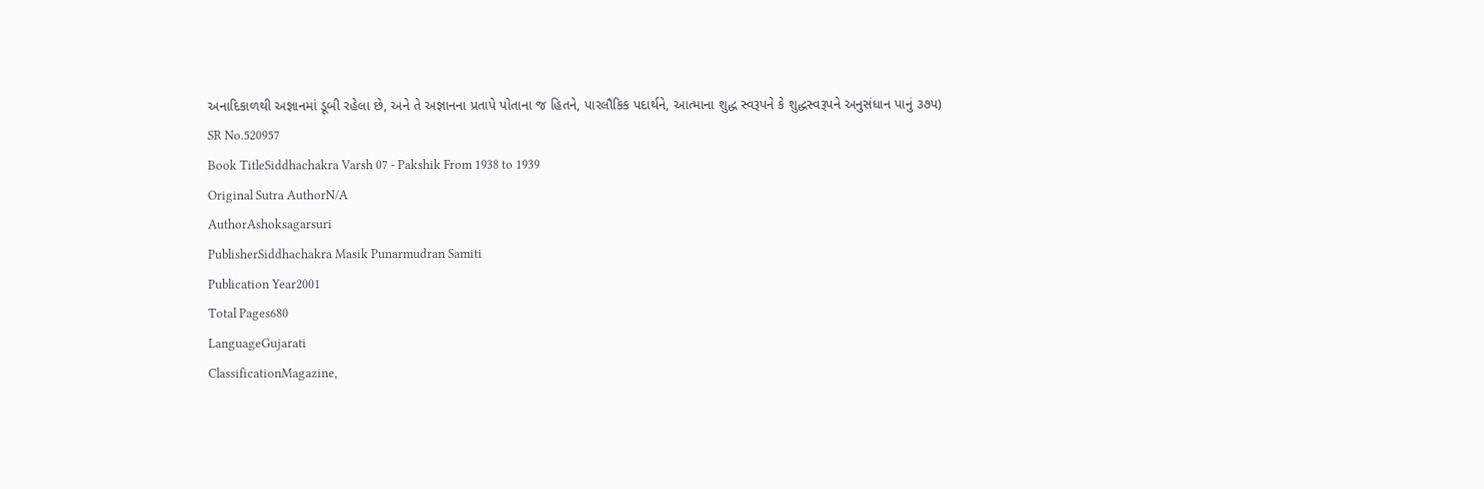અનાદિકાળથી અજ્ઞાનમાં ડૂબી રહેલા છે, અને તે અજ્ઞાનના પ્રતાપે પોતાના જ હિતને, પારલૌકિક પદાર્થને, આત્માના શુદ્ધ સ્વરૂપને કે શુદ્ધસ્વરૂપને અનુસંધાન પાનું ૩૭૫)
SR No.520957
Book TitleSiddhachakra Varsh 07 - Pakshik From 1938 to 1939
Original Sutra AuthorN/A
AuthorAshoksagarsuri
PublisherSiddhachakra Masik Punarmudran Samiti
Publication Year2001
Total Pages680
LanguageGujarati
ClassificationMagazine,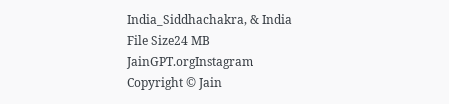India_Siddhachakra, & India
File Size24 MB
JainGPT.orgInstagram
Copyright © Jain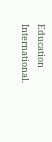Education International.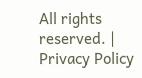All rights reserved. | Privacy Policy